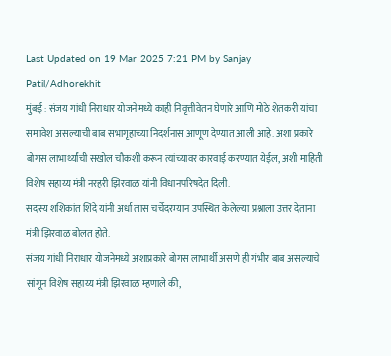Last Updated on 19 Mar 2025 7:21 PM by Sanjay Patil/Adhorekhit
मुंबई : संजय गांधी निराधार योजनेमध्ये काही निवृत्तीवेतन घेणारे आणि मोठे शेतकरी यांचा समावेश असल्याची बाब सभागृहाच्या निदर्शनास आणूण देण्यात आली आहे. अशा प्रकारे बोगस लाभार्थ्यांची सखोल चौकशी करून त्यांच्यावर कारवाई करण्यात येईल, अशी माहिती विशेष सहाय्य मंत्री नरहरी झिरवाळ यांनी विधानपरिषदेत दिली.
सदस्य शशिकांत शिंदे यांनी अर्धा तास चर्चेदरम्यान उपस्थित केलेल्या प्रश्नाला उत्तर देताना मंत्री झिरवाळ बोलत होते.
संजय गांधी निराधार योजनेमध्ये अशाप्रकारे बोगस लाभार्थी असणे ही गंभीर बाब असल्याचे सांगून विशेष सहाय्य मंत्री झिरवाळ म्हणाले की,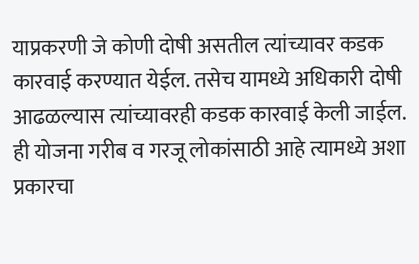याप्रकरणी जे कोणी दोषी असतील त्यांच्यावर कडक कारवाई करण्यात येईल. तसेच यामध्ये अधिकारी दोषी आढळल्यास त्यांच्यावरही कडक कारवाई केली जाईल. ही योजना गरीब व गरजू लोकांसाठी आहे त्यामध्ये अशा प्रकारचा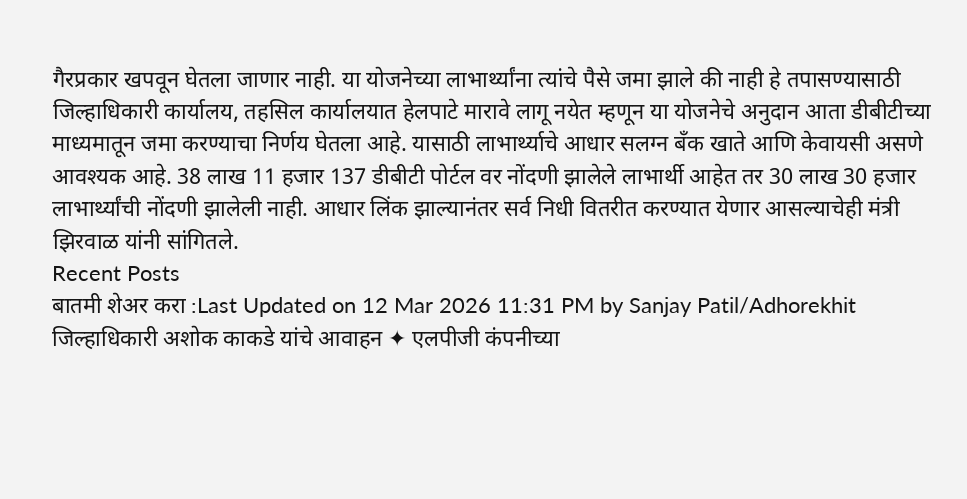गैरप्रकार खपवून घेतला जाणार नाही. या योजनेच्या लाभार्थ्यांना त्यांचे पैसे जमा झाले की नाही हे तपासण्यासाठी जिल्हाधिकारी कार्यालय, तहसिल कार्यालयात हेलपाटे मारावे लागू नयेत म्हणून या योजनेचे अनुदान आता डीबीटीच्या माध्यमातून जमा करण्याचा निर्णय घेतला आहे. यासाठी लाभार्थ्याचे आधार सलग्न बँक खाते आणि केवायसी असणे आवश्यक आहे. 38 लाख 11 हजार 137 डीबीटी पोर्टल वर नोंदणी झालेले लाभार्थी आहेत तर 30 लाख 30 हजार लाभार्थ्यांची नोंदणी झालेली नाही. आधार लिंक झाल्यानंतर सर्व निधी वितरीत करण्यात येणार आसल्याचेही मंत्री झिरवाळ यांनी सांगितले.
Recent Posts
बातमी शेअर करा :Last Updated on 12 Mar 2026 11:31 PM by Sanjay Patil/Adhorekhit जिल्हाधिकारी अशोक काकडे यांचे आवाहन ✦ एलपीजी कंपनीच्या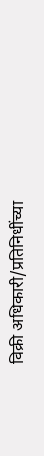विक्री अधिकारी/प्रतिनिधींच्या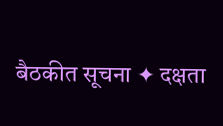बैठकीत सूचना ✦ दक्षता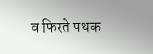व फिरते पथक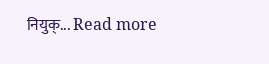नियुक्... Read more